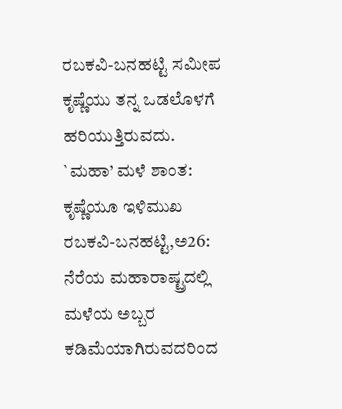ರಬಕವಿ-ಬನಹಟ್ಟಿ ಸಮೀಪ ಕೃಷ್ಣೆಯು ತನ್ನ ಒಡಲೊಳಗೆ ಹರಿಯುತ್ತಿರುವದು.
`ಮಹಾ’ ಮಳೆ ಶಾಂತ: ಕೃಷ್ಣೆಯೂ ಇಳಿಮುಖ
ರಬಕವಿ-ಬನಹಟ್ಟಿ,ಅ26: ನೆರೆಯ ಮಹಾರಾಷ್ಟ್ರದಲ್ಲಿ ಮಳೆಯ ಅಬ್ಬರ ಕಡಿಮೆಯಾಗಿರುವದರಿಂದ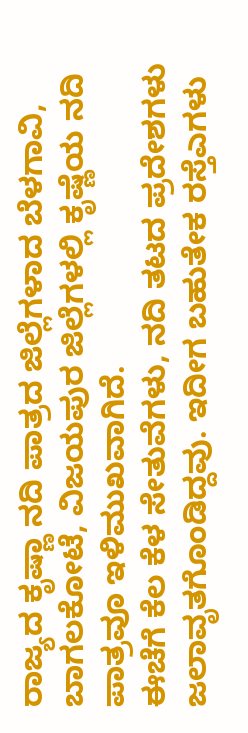ರಾಜ್ಯದ ಕೃಷ್ಣಾ ನದಿ ಪಾತ್ರದ ಜಿಲ್ಲೆಗಳಾದ ಬೆಳಗಾವಿ, ಬಾಗಲಕೋಟೆ, ವಿಜಯಪುರ ಜಿಲ್ಲೆಗಳಲ್ಲಿ ಕೃಷ್ಣೆಯ ನದಿ ಪಾತ್ರವೂ ಇಳಿಮುಖವಾಗಿದೆ.
ಈಚೆಗೆ ಕೆಲ ಕೆಳ ಸೇತುವೆಗಳು, ನದಿ ತಟದ ಪ್ರದೇಶಗಳು ಜಲಾವೃತಗೊಂಡಿದ್ದವು. ಇದೀಗ ಬಹುತೇಕ ರಸ್ತೆಎಗಳು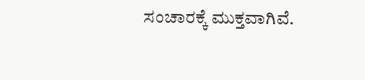ಸಂಚಾರಕ್ಕೆ ಮುಕ್ತವಾಗಿವೆ.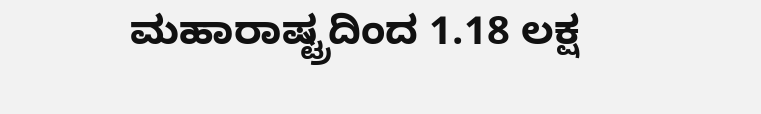ಮಹಾರಾಷ್ಟ್ರದಿಂದ 1.18 ಲಕ್ಷ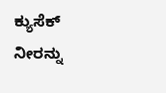ಕ್ಯುಸೆಕ್ ನೀರನ್ನು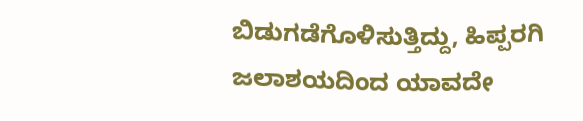ಬಿಡುಗಡೆಗೊಳಿಸುತ್ತಿದ್ದು, ಹಿಪ್ಪರಗಿ ಜಲಾಶಯದಿಂದ ಯಾವದೇ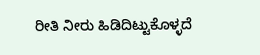ರೀತಿ ನೀರು ಹಿಡಿದಿಟ್ಟುಕೊಳ್ಳದೆ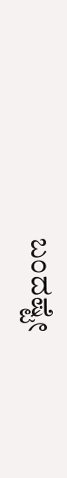ಬಂದಷ್ಟೇ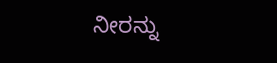ನೀರನ್ನು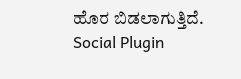ಹೊರ ಬಿಡಲಾಗುತ್ತಿದೆ.
Social Plugin